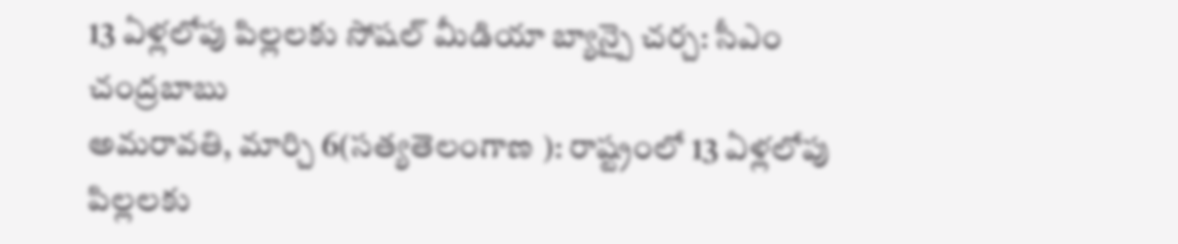13 ఏళ్లలోపు పిల్లలకు సోషల్ మీడియా బ్యాన్పై చర్చ: సీఎం చంద్రబాబు
అమరావతి, మార్చి 6(సత్యతెలంగాణ ): రాష్ట్రంలో 13 ఏళ్లలోపు పిల్లలకు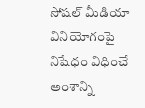సోషల్ మీడియా వినియోగంపై నిషేధం విధించే అంశాన్ని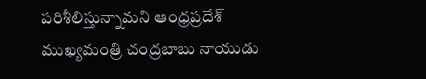పరిశీలిస్తున్నామని ఆంధ్రప్రదేశ్ ముఖ్యమంత్రి చంద్రబాబు నాయుడు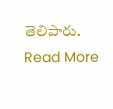తెలిపారు.
Read More